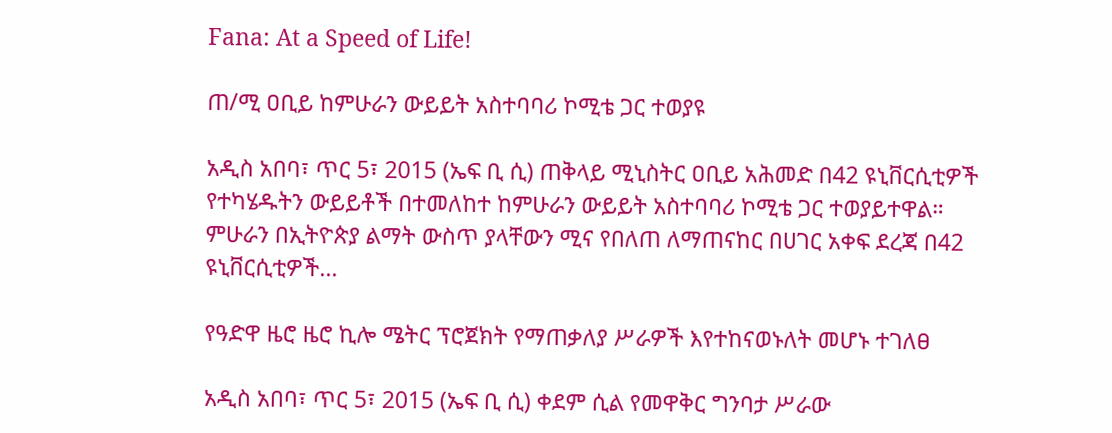Fana: At a Speed of Life!

ጠ/ሚ ዐቢይ ከምሁራን ውይይት አስተባባሪ ኮሚቴ ጋር ተወያዩ

አዲስ አበባ፣ ጥር 5፣ 2015 (ኤፍ ቢ ሲ) ጠቅላይ ሚኒስትር ዐቢይ አሕመድ በ42 ዩኒቨርሲቲዎች የተካሄዱትን ውይይቶች በተመለከተ ከምሁራን ውይይት አስተባባሪ ኮሚቴ ጋር ተወያይተዋል። ምሁራን በኢትዮጵያ ልማት ውስጥ ያላቸውን ሚና የበለጠ ለማጠናከር በሀገር አቀፍ ደረጃ በ42 ዩኒቨርሲቲዎች…

የዓድዋ ዜሮ ዜሮ ኪሎ ሜትር ፕሮጀክት የማጠቃለያ ሥራዎች እየተከናወኑለት መሆኑ ተገለፀ

አዲስ አበባ፣ ጥር 5፣ 2015 (ኤፍ ቢ ሲ) ቀደም ሲል የመዋቅር ግንባታ ሥራው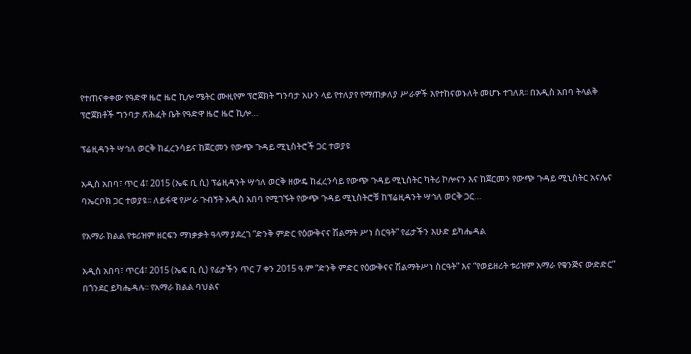የተጠናቀቀው የዓድዋ ዜሮ ዜሮ ኪሎ ሜትር ሙዚየም ፕሮጀክት ግንባታ አሁን ላይ የተለያየ የማጠቃለያ ሥራዎች እየተከናወኑለት መሆኑ ተገለጸ፡፡ በአዲስ አበባ ትላልቅ ፕሮጀክቶች ግንባታ ጽሕፈት ቤት የዓድዋ ዜሮ ዜሮ ኪሎ…

ፕሬዚዳንት ሣኅለ ወርቅ ከፈረንሳይና ከጀርመን የውጭ ጉዳይ ሚኒስትሮች ጋር ተወያዩ

አዲስ አበባ፣ ጥር 4፣ 2015 (ኤፍ ቢ ሲ) ፕሬዚዳንት ሣኅለ ወርቅ ዘውዴ ከፈረንሳይ የውጭ ጉዳይ ሚኒስትር ካትሪ ኮሎናን እና ከጀርመን የውጭ ጉዳይ ሚኒስትር አናሌና ባኤርቦክ ጋር ተወያዩ፡፡ ለይፋዊ የሥራ ጉብኝት አዲስ አበባ የሚገኙት የውጭ ጉዳይ ሚኒስትሮቹ ከፕሬዚዳንት ሣኅለ ወርቅ ጋር…

የአማራ ክልል የቱሪዝም ዘርፍን ማነቃቃት ዓላማ ያደረገ “ድንቅ ምድር የዕውቅናና ሽልማት ሥነ ስርዓት” የፊታችን እሁድ ይካሔዳል

አዲስ አበባ፣ ጥር4፣ 2015 (ኤፍ ቢ ሲ) የፊታችን ጥር 7 ቀን 2015 ዓ.ም “ድንቅ ምድር የዕውቅናና ሽልማትሥነ ስርዓት” እና “የወይዘሪት ቱሪዝም አማራ የቁንጅና ውድድር” በጎንደር ይካሔዳሉ፡፡ የአማራ ክልል ባህልና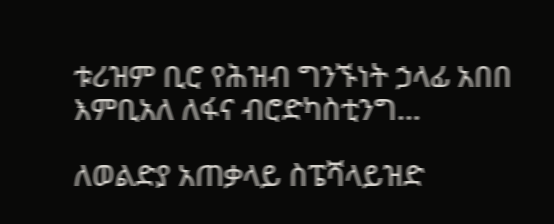ቱሪዝም ቢሮ የሕዝብ ግንኙነት ኃላፊ አበበ እምቢአለ ለፋና ብሮድካስቲንግ…

ለወልድያ አጠቃላይ ስፔሻላይዝድ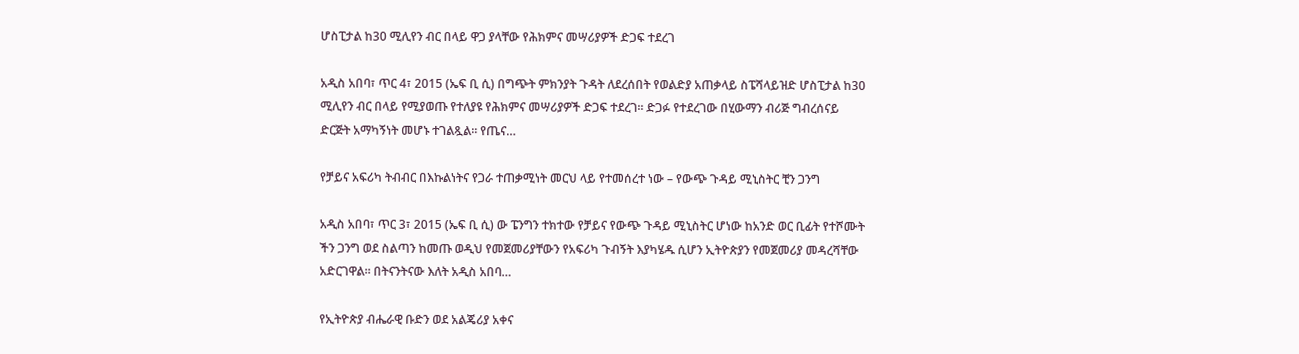ሆስፒታል ከ30 ሚሊየን ብር በላይ ዋጋ ያላቸው የሕክምና መሣሪያዎች ድጋፍ ተደረገ

አዲስ አበባ፣ ጥር 4፣ 2015 (ኤፍ ቢ ሲ) በግጭት ምክንያት ጉዳት ለደረሰበት የወልድያ አጠቃላይ ስፔሻላይዝድ ሆስፒታል ከ30 ሚሊየን ብር በላይ የሚያወጡ የተለያዩ የሕክምና መሣሪያዎች ድጋፍ ተደረገ፡፡ ድጋፉ የተደረገው በሂውማን ብሪጅ ግብረሰናይ ድርጅት አማካኝነት መሆኑ ተገልጿል፡፡ የጤና…

የቻይና አፍሪካ ትብብር በእኩልነትና የጋራ ተጠቃሚነት መርህ ላይ የተመሰረተ ነው – የውጭ ጉዳይ ሚኒስትር ቺን ጋንግ

አዲስ አበባ፣ ጥር 3፣ 2015 (ኤፍ ቢ ሲ) ው ፔንግን ተክተው የቻይና የውጭ ጉዳይ ሚኒስትር ሆነው ከአንድ ወር ቢፊት የተሾሙት ችን ጋንግ ወደ ስልጣን ከመጡ ወዲህ የመጀመሪያቸውን የአፍሪካ ጉብኝት እያካሄዱ ሲሆን ኢትዮጵያን የመጀመሪያ መዳረሻቸው አድርገዋል። በትናንትናው እለት አዲስ አበባ…

የኢትዮጵያ ብሔራዊ ቡድን ወደ አልጄሪያ አቀና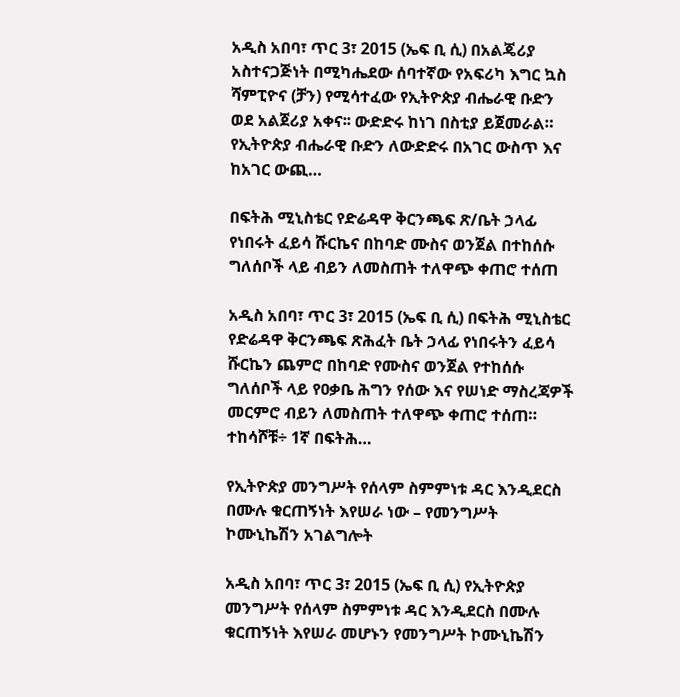አዲስ አበባ፣ ጥር 3፣ 2015 (ኤፍ ቢ ሲ) በአልጄሪያ አስተናጋጅነት በሚካሔደው ሰባተኛው የአፍሪካ እግር ኳስ ሻምፒዮና (ቻን) የሚሳተፈው የኢትዮጵያ ብሔራዊ ቡድን ወደ አልጀሪያ አቀና፡፡ ውድድሩ ከነገ በስቲያ ይጀመራል። የኢትዮጵያ ብሔራዊ ቡድን ለውድድሩ በአገር ውስጥ እና ከአገር ውጪ…

በፍትሕ ሚኒስቴር የድሬዳዋ ቅርንጫፍ ጽ/ቤት ኃላፊ የነበሩት ፈይሳ ሹርኬና በከባድ ሙስና ወንጀል በተከሰሱ ግለሰቦች ላይ ብይን ለመስጠት ተለዋጭ ቀጠሮ ተሰጠ

አዲስ አበባ፣ ጥር 3፣ 2015 (ኤፍ ቢ ሲ) በፍትሕ ሚኒስቴር የድሬዳዋ ቅርንጫፍ ጽሕፈት ቤት ኃላፊ የነበሩትን ፈይሳ ሹርኬን ጨምሮ በከባድ የሙስና ወንጀል የተከሰሱ ግለሰቦች ላይ የዐቃቤ ሕግን የሰው እና የሠነድ ማስረጃዎች መርምሮ ብይን ለመስጠት ተለዋጭ ቀጠሮ ተሰጠ። ተከሳሾቹ÷ 1ኛ በፍትሕ…

የኢትዮጵያ መንግሥት የሰላም ስምምነቱ ዳር እንዲደርስ በሙሉ ቁርጠኝነት እየሠራ ነው – የመንግሥት ኮሙኒኬሽን አገልግሎት

አዲስ አበባ፣ ጥር 3፣ 2015 (ኤፍ ቢ ሲ) የኢትዮጵያ መንግሥት የሰላም ስምምነቱ ዳር እንዲደርስ በሙሉ ቁርጠኝነት እየሠራ መሆኑን የመንግሥት ኮሙኒኬሽን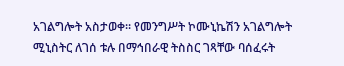አገልግሎት አስታወቀ፡፡ የመንግሥት ኮሙኒኬሽን አገልግሎት ሚኒስትር ለገሰ ቱሉ በማኅበራዊ ትስስር ገጻቸው ባሰፈሩት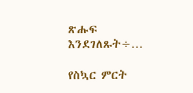ጽሑፍ እንደገለጹት÷…

የስኳር ምርት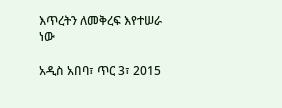እጥረትን ለመቅረፍ እየተሠራ ነው

አዲስ አበባ፣ ጥር 3፣ 2015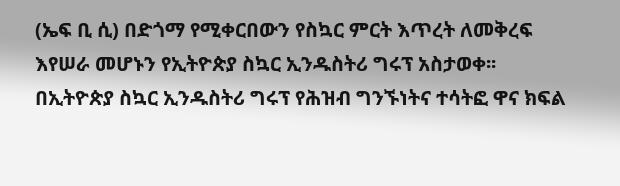(ኤፍ ቢ ሲ) በድጎማ የሚቀርበውን የስኳር ምርት እጥረት ለመቅረፍ እየሠራ መሆኑን የኢትዮጵያ ስኳር ኢንዱስትሪ ግሩፕ አስታወቀ፡፡ በኢትዮጵያ ስኳር ኢንዱስትሪ ግሩፕ የሕዝብ ግንኙነትና ተሳትፎ ዋና ክፍል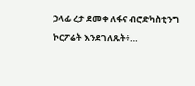ኃላፊ ረታ ደመቀ ለፋና ብሮድካስቲንግ ኮርፖሬት እንደገለጹት፥…